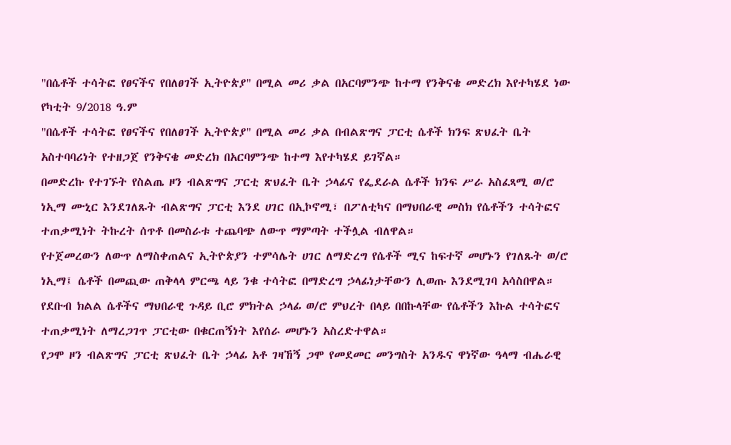"በሴቶች ተሳትፎ የፀናችና የበለፀገች ኢትዮጵያ" በሚል መሪ ቃል በአርባምንጭ ከተማ የንቅናቄ መድረክ እየተካሄደ ነው
የካቲት 9/2018 ዓ.ም
"በሴቶች ተሳትፎ የፀናችና የበለፀገች ኢትዮጵያ" በሚል መሪ ቃል በብልጽግና ፓርቲ ሴቶች ክንፍ ጽህፈት ቤት አስተባባሪነት የተዘጋጀ የንቅናቄ መድረክ በአርባምንጭ ከተማ እየተካሄደ ይገኛል።
በመድረኩ የተገኙት የስልጤ ዞን ብልጽግና ፓርቲ ጽህፈት ቤት ኃላፊና የፌደራል ሴቶች ክንፍ ሥራ አስፈጻሚ ወ/ሮ ነኢማ ሙኒር እንደገለጹት ብልጽግና ፓርቲ እንደ ሀገር በኢኮኖሚ፣ በፖለቲካና በማህበራዊ መስክ የሴቶችን ተሳትፎና ተጠቃሚነት ትኩረት ሰጥቶ በመስራቱ ተጨባጭ ለውጥ ማምጣት ተችሏል ብለዋል።
የተጀመረውን ለውጥ ለማስቀጠልና ኢትዮጵያን ተምሳሌት ሀገር ለማድረግ የሴቶች ሚና ከፍተኛ መሆኑን የገለጹት ወ/ሮ ነኢማ፤ ሴቶች በመጪው ጠቅላላ ምርጫ ላይ ንቁ ተሳትፎ በማድረግ ኃላፊነታቸውን ሊወጡ እንደሚገባ አሳስበዋል።
የደቡብ ክልል ሴቶችና ማህበራዊ ጉዳይ ቢሮ ምክትል ኃላፊ ወ/ሮ ምህረት በላይ በበኩላቸው የሴቶችን እኩል ተሳትፎና ተጠቃሚነት ለማረጋገጥ ፓርቲው በቁርጠኝነት እየሰራ መሆኑን አስረድተዋል።
የጋሞ ዞን ብልጽግና ፓርቲ ጽህፈት ቤት ኃላፊ አቶ ገዛኸኝ ጋሞ የመደመር መንግስት አንዱና ዋነኛው ዓላማ ብሔራዊ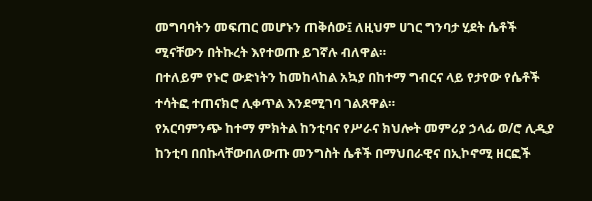መግባባትን መፍጠር መሆኑን ጠቅሰው፤ ለዚህም ሀገር ግንባታ ሂደት ሴቶች ሚናቸውን በትኩረት እየተወጡ ይገኛሉ ብለዋል።
በተለይም የኑሮ ውድነትን ከመከላከል አኳያ በከተማ ግብርና ላይ የታየው የሴቶች ተሳትፎ ተጠናክሮ ሊቀጥል እንደሚገባ ገልጸዋል።
የአርባምንጭ ከተማ ምክትል ከንቲባና የሥራና ክህሎት መምሪያ ኃላፊ ወ/ሮ ሊዲያ ከንቲባ በበኩላቸውበለውጡ መንግስት ሴቶች በማህበራዊና በኢኮኖሚ ዘርፎች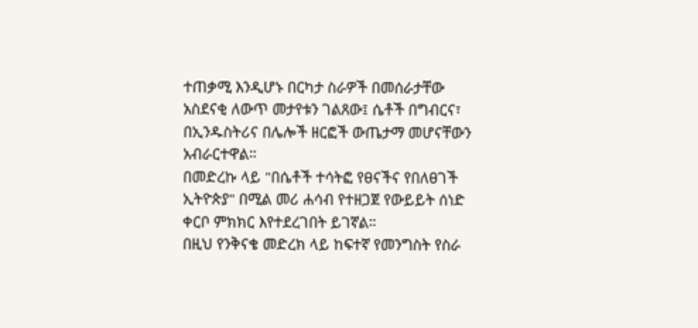ተጠቃሚ እንዲሆኑ በርካታ ስራዎች በመሰራታቸው አስደናቂ ለውጥ መታየቱን ገልጸው፤ ሴቶች በግብርና፣ በኢንዱስትሪና በሌሎች ዘርፎች ውጤታማ መሆናቸውን አብራርተዋል።
በመድረኩ ላይ "በሴቶች ተሳትፎ የፀናችና የበለፀገች ኢትዮጵያ" በሚል መሪ ሐሳብ የተዘጋጀ የውይይት ሰነድ ቀርቦ ምክክር እየተደረገበት ይገኛል።
በዚህ የንቅናቄ መድረክ ላይ ከፍተኛ የመንግስት የስራ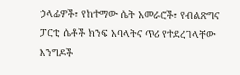ኃላፊዎች፣ የከተማው ሴት አመራሮች፣ የብልጽግና ፓርቲ ሴቶች ክንፍ አባላትና ጥሪ የተደረገላቸው እንግዶች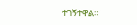ተገኝተዋል።